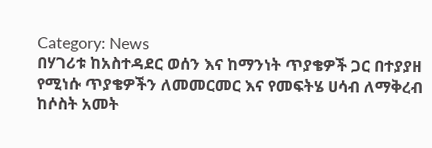Category: News
በሃገሪቱ ከአስተዳደር ወሰን እና ከማንነት ጥያቄዎች ጋር በተያያዘ የሚነሱ ጥያቄዎችን ለመመርመር እና የመፍትሄ ሀሳብ ለማቅረብ ከሶስት አመት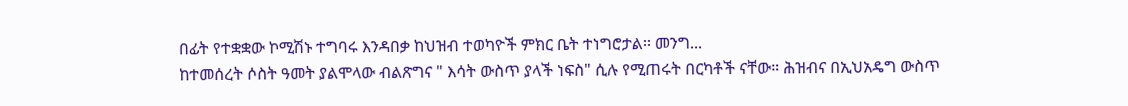በፊት የተቋቋው ኮሚሽኑ ተግባሩ እንዳበቃ ከህዝብ ተወካዮች ምክር ቤት ተነግሮታል፡፡ መንግ...
ከተመሰረት ሶስት ዓመት ያልሞላው ብልጽግና " እሳት ውስጥ ያላች ነፍስ" ሲሉ የሚጠሩት በርካቶች ናቸው። ሕዝብና በኢህአዴግ ውስጥ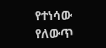የተነሳው የለውጥ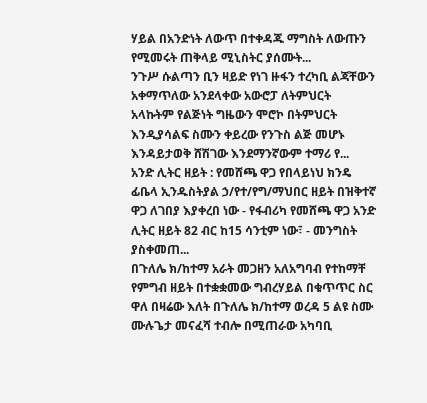ሃይል በአንድነት ለውጥ በተቀዳጁ ማግስት ለውጡን የሚመሩት ጠቅላይ ሚኒስትር ያሰሙት...
ንጉሥ ሱልጣን ቢን ዛይድ የነገ ዙፋን ተረካቢ ልጃቸውን አቀማጥለው አንደላቀው አውሮፓ ለትምህርት አላኩትም የልጅነት ግዜውን ሞሮኮ በትምህርት እንዲያሳልፍ ስሙን ቀይረው የንጉስ ልጅ መሆኑ እንዳይታወቅ ሸሽገው እንደማንኛውም ተማሪ የ...
አንድ ሊትር ዘይት : የመሸጫ ዋጋ የበላይነህ ክንዴ ፊቤላ ኢንዱስትያል ኃ/የተ/የግ/ማህበር ዘይት በዝቅተኛ ዋጋ ለገበያ እያቀረበ ነው - የፋብሪካ የመሸጫ ዋጋ አንድ ሊትር ዘይት 82 ብር ከ15 ሳንቲም ነው፣ - መንግስት ያስቀመጠ...
በጉለሌ ክ/ከተማ አራት መጋዘን አለአግባብ የተከማቸ የምግብ ዘይት በተቋቋመው ግብረሃይል በቁጥጥር ስር ዋለ በዛሬው እለት በጉለሌ ክ/ከተማ ወረዳ 5 ልዩ ስሙ ሙሉጌታ መናፈሻ ተብሎ በሚጠራው አካባቢ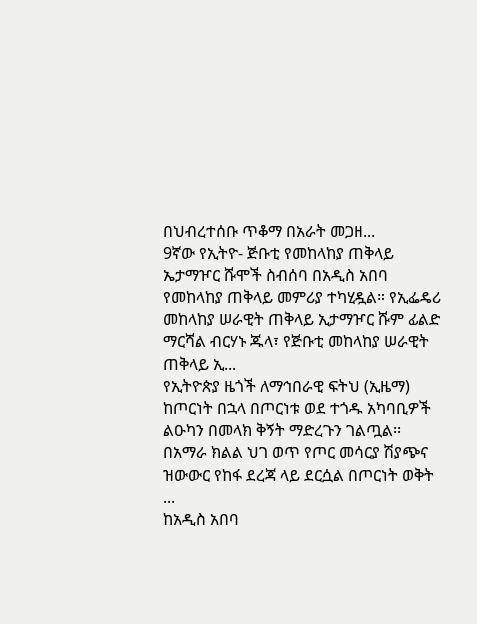በህብረተሰቡ ጥቆማ በአራት መጋዘ...
9ኛው የኢትዮ- ጅቡቲ የመከላከያ ጠቅላይ ኤታማዦር ሹሞች ስብሰባ በአዲስ አበባ የመከላከያ ጠቅላይ መምሪያ ተካሂዷል። የኢፌዴሪ መከላከያ ሠራዊት ጠቅላይ ኢታማዦር ሹም ፊልድ ማርሻል ብርሃኑ ጁላ፣ የጅቡቲ መከላከያ ሠራዊት ጠቅላይ ኢ...
የኢትዮጵያ ዜጎች ለማኅበራዊ ፍትህ (ኢዜማ) ከጦርነት በኋላ በጦርነቱ ወደ ተጎዱ አካባቢዎች ልዑካን በመላክ ቅኝት ማድረጉን ገልጧል፡፡ በአማራ ክልል ህገ ወጥ የጦር መሳርያ ሽያጭና ዝውውር የከፋ ደረጃ ላይ ደርሷል በጦርነት ወቅት ...
ከአዲስ አበባ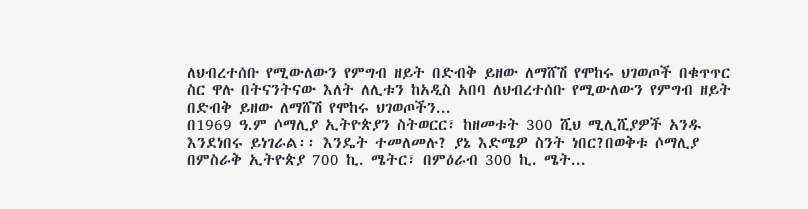ለህብረተሰቡ የሚውለውን የምግብ ዘይት በድብቅ ይዘው ለማሸሽ የሞከሩ ህገወጦች በቁጥጥር ስር ዋሉ በትናንትናው እለት ለሊቱን ከአዲስ አበባ ለህብረተሰቡ የሚውለውን የምግብ ዘይት በድብቅ ይዘው ለማሸሽ የሞከሩ ህገወጦችን...
በ1969 ዓ.ም ሶማሊያ ኢትዮጵያን ስትወርር፣ ከዘመቱት 300 ሺህ ሚሊሺያዎች አንዱ እንደነበሩ ይነገራል፡፡ እንዴት ተመለመሉ? ያኔ እድሜዎ ስንት ነበር?በወቅቱ ሶማሊያ በምስራቅ ኢትዮጵያ 700 ኪ. ሜትር፣ በምዕራብ 300 ኪ. ሜት...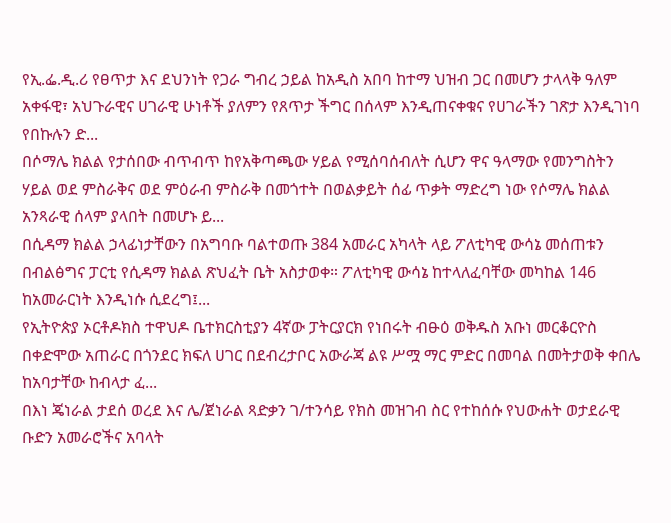የኢ.ፌ.ዲ.ሪ የፀጥታ እና ደህንነት የጋራ ግብረ ኃይል ከአዲስ አበባ ከተማ ህዝብ ጋር በመሆን ታላላቅ ዓለም አቀፋዊ፣ አህጉራዊና ሀገራዊ ሁነቶች ያለምን የጸጥታ ችግር በሰላም እንዲጠናቀቁና የሀገራችን ገጽታ እንዲገነባ የበኩሉን ድ...
በሶማሌ ክልል የታሰበው ብጥብጥ ከየአቅጣጫው ሃይል የሚሰባሰብለት ሲሆን ዋና ዓላማው የመንግስትን ሃይል ወደ ምስራቅና ወደ ምዕራብ ምስራቅ በመጎተት በወልቃይት ሰፊ ጥቃት ማድረግ ነው የሶማሌ ክልል አንጻራዊ ሰላም ያላበት በመሆኑ ይ...
በሲዳማ ክልል ኃላፊነታቸውን በአግባቡ ባልተወጡ 384 አመራር አካላት ላይ ፖለቲካዊ ውሳኔ መሰጠቱን በብልፅግና ፓርቲ የሲዳማ ክልል ጽህፈት ቤት አስታወቀ። ፖለቲካዊ ውሳኔ ከተላለፈባቸው መካከል 146 ከአመራርነት እንዲነሱ ሲደረግ፤...
የኢትዮጵያ ኦርቶዶክስ ተዋህዶ ቤተክርስቲያን 4ኛው ፓትርያርክ የነበሩት ብፁዕ ወቅዱስ አቡነ መርቆርዮስ በቀድሞው አጠራር በጎንደር ክፍለ ሀገር በደብረታቦር አውራጃ ልዩ ሥሟ ማር ምድር በመባል በመትታወቅ ቀበሌ ከአባታቸው ከብላታ ፈ...
በእነ ጄነራል ታደሰ ወረደ እና ሌ/ጀነራል ጻድቃን ገ/ተንሳይ የክስ መዝገብ ስር የተከሰሱ የህውሐት ወታደራዊ ቡድን አመራሮችና አባላት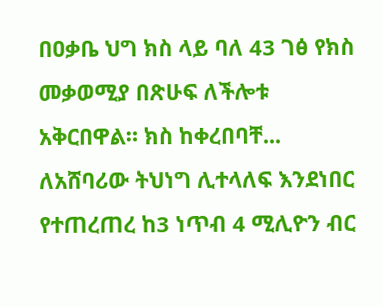በዐቃቤ ህግ ክስ ላይ ባለ 43 ገፅ የክስ መቃወሚያ በጽሁፍ ለችሎቱ አቅርበዋል። ክስ ከቀረበባቸ...
ለአሸባሪው ትህነግ ሊተላለፍ እንደነበር የተጠረጠረ ከ3 ነጥብ 4 ሚሊዮን ብር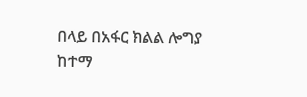በላይ በአፋር ክልል ሎግያ ከተማ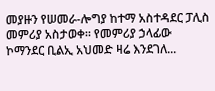መያዙን የሠመራ-ሎግያ ከተማ አስተዳደር ፓሊስ መምሪያ አስታወቀ። የመምሪያ ኃላፊው ኮማንደር ቢልኢ አህመድ ዛሬ እንደገለ...